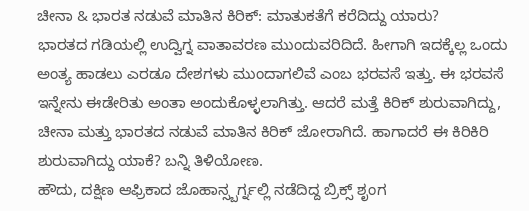ಚೀನಾ & ಭಾರತ ನಡುವೆ ಮಾತಿನ ಕಿರಿಕ್: ಮಾತುಕತೆಗೆ ಕರೆದಿದ್ದು ಯಾರು?
ಭಾರತದ ಗಡಿಯಲ್ಲಿ ಉದ್ವಿಗ್ನ ವಾತಾವರಣ ಮುಂದುವರಿದಿದೆ. ಹೀಗಾಗಿ ಇದಕ್ಕೆಲ್ಲ ಒಂದು ಅಂತ್ಯ ಹಾಡಲು ಎರಡೂ ದೇಶಗಳು ಮುಂದಾಗಲಿವೆ ಎಂಬ ಭರವಸೆ ಇತ್ತು. ಈ ಭರವಸೆ ಇನ್ನೇನು ಈಡೇರಿತು ಅಂತಾ ಅಂದುಕೊಳ್ಳಲಾಗಿತ್ತು. ಆದರೆ ಮತ್ತೆ ಕಿರಿಕ್ ಶುರುವಾಗಿದ್ದು, ಚೀನಾ ಮತ್ತು ಭಾರತದ ನಡುವೆ ಮಾತಿನ ಕಿರಿಕ್ ಜೋರಾಗಿದೆ. ಹಾಗಾದರೆ ಈ ಕಿರಿಕಿರಿ ಶುರುವಾಗಿದ್ದು ಯಾಕೆ? ಬನ್ನಿ ತಿಳಿಯೋಣ.
ಹೌದು, ದಕ್ಷಿಣ ಆಫ್ರಿಕಾದ ಜೊಹಾನ್ಸ್ಬರ್ಗ್ನಲ್ಲಿ ನಡೆದಿದ್ದ ಬ್ರಿಕ್ಸ್ ಶೃಂಗ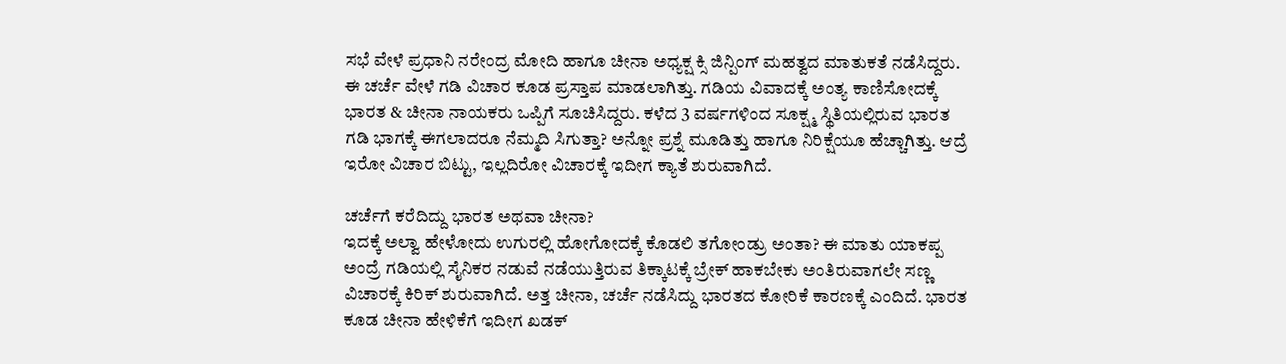ಸಭೆ ವೇಳೆ ಪ್ರಧಾನಿ ನರೇಂದ್ರ ಮೋದಿ ಹಾಗೂ ಚೀನಾ ಅಧ್ಯಕ್ಷ ಕ್ಸಿ ಜಿನ್ಪಿಂಗ್ ಮಹತ್ವದ ಮಾತುಕತೆ ನಡೆಸಿದ್ದರು. ಈ ಚರ್ಚೆ ವೇಳೆ ಗಡಿ ವಿಚಾರ ಕೂಡ ಪ್ರಸ್ತಾಪ ಮಾಡಲಾಗಿತ್ತು. ಗಡಿಯ ವಿವಾದಕ್ಕೆ ಅಂತ್ಯ ಕಾಣಿಸೋದಕ್ಕೆ ಭಾರತ & ಚೀನಾ ನಾಯಕರು ಒಪ್ಪಿಗೆ ಸೂಚಿಸಿದ್ದರು. ಕಳೆದ 3 ವರ್ಷಗಳಿಂದ ಸೂಕ್ಷ್ಮ ಸ್ಥಿತಿಯಲ್ಲಿರುವ ಭಾರತ ಗಡಿ ಭಾಗಕ್ಕೆ ಈಗಲಾದರೂ ನೆಮ್ಮದಿ ಸಿಗುತ್ತಾ? ಅನ್ನೋ ಪ್ರಶ್ನೆ ಮೂಡಿತ್ತು ಹಾಗೂ ನಿರಿಕ್ಷೆಯೂ ಹೆಚ್ಚಾಗಿತ್ತು. ಆದ್ರೆ ಇರೋ ವಿಚಾರ ಬಿಟ್ಟು, ಇಲ್ಲದಿರೋ ವಿಚಾರಕ್ಕೆ ಇದೀಗ ಕ್ಯಾತೆ ಶುರುವಾಗಿದೆ.

ಚರ್ಚೆಗೆ ಕರೆದಿದ್ದು ಭಾರತ ಅಥವಾ ಚೀನಾ?
ಇದಕ್ಕೆ ಅಲ್ವಾ ಹೇಳೋದು ಉಗುರಲ್ಲಿ ಹೋಗೋದಕ್ಕೆ ಕೊಡಲಿ ತಗೋಂಡ್ರು ಅಂತಾ? ಈ ಮಾತು ಯಾಕಪ್ಪ ಅಂದ್ರೆ ಗಡಿಯಲ್ಲಿ ಸೈನಿಕರ ನಡುವೆ ನಡೆಯುತ್ತಿರುವ ತಿಕ್ಕಾಟಕ್ಕೆ ಬ್ರೇಕ್ ಹಾಕಬೇಕು ಅಂತಿರುವಾಗಲೇ ಸಣ್ಣ ವಿಚಾರಕ್ಕೆ ಕಿರಿಕ್ ಶುರುವಾಗಿದೆ. ಅತ್ತ ಚೀನಾ, ಚರ್ಚೆ ನಡೆಸಿದ್ದು ಭಾರತದ ಕೋರಿಕೆ ಕಾರಣಕ್ಕೆ ಎಂದಿದೆ. ಭಾರತ ಕೂಡ ಚೀನಾ ಹೇಳಿಕೆಗೆ ಇದೀಗ ಖಡಕ್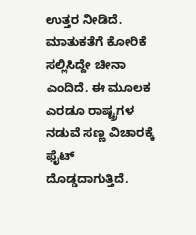ಉತ್ತರ ನೀಡಿದೆ. ಮಾತುಕತೆಗೆ ಕೋರಿಕೆ ಸಲ್ಲಿಸಿದ್ದೇ ಚೀನಾ ಎಂದಿದೆ. ಈ ಮೂಲಕ ಎರಡೂ ರಾಷ್ಟ್ರಗಳ ನಡುವೆ ಸಣ್ಣ ವಿಚಾರಕ್ಕೆ ಫೈಟ್ ದೊಡ್ಡದಾಗುತ್ತಿದೆ.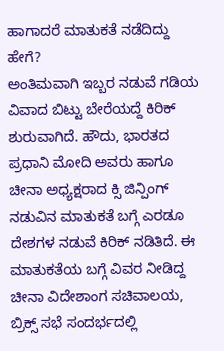ಹಾಗಾದರೆ ಮಾತುಕತೆ ನಡೆದಿದ್ದು ಹೇಗೆ?
ಅಂತಿಮವಾಗಿ ಇಬ್ಬರ ನಡುವೆ ಗಡಿಯ ವಿವಾದ ಬಿಟ್ಟು ಬೇರೆಯದ್ದೆ ಕಿರಿಕ್ ಶುರುವಾಗಿದೆ. ಹೌದು, ಭಾರತದ ಪ್ರಧಾನಿ ಮೋದಿ ಅವರು ಹಾಗೂ ಚೀನಾ ಅಧ್ಯಕ್ಷರಾದ ಕ್ಸಿ ಜಿನ್ಪಿಂಗ್ ನಡುವಿನ ಮಾತುಕತೆ ಬಗ್ಗೆ ಎರಡೂ ದೇಶಗಳ ನಡುವೆ ಕಿರಿಕ್ ನಡಿತಿದೆ. ಈ ಮಾತುಕತೆಯ ಬಗ್ಗೆ ವಿವರ ನೀಡಿದ್ದ ಚೀನಾ ವಿದೇಶಾಂಗ ಸಚಿವಾಲಯ, ಬ್ರಿಕ್ಸ್ ಸಭೆ ಸಂದರ್ಭದಲ್ಲಿ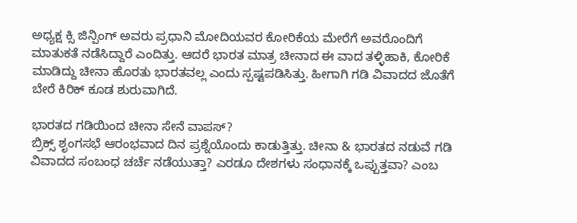ಅಧ್ಯಕ್ಷ ಕ್ಸಿ ಜಿನ್ಪಿಂಗ್ ಅವರು ಪ್ರಧಾನಿ ಮೋದಿಯವರ ಕೋರಿಕೆಯ ಮೇರೆಗೆ ಅವರೊಂದಿಗೆ ಮಾತುಕತೆ ನಡೆಸಿದ್ದಾರೆ ಎಂದಿತ್ತು. ಆದರೆ ಭಾರತ ಮಾತ್ರ ಚೀನಾದ ಈ ವಾದ ತಳ್ಳಿಹಾಕಿ, ಕೋರಿಕೆ ಮಾಡಿದ್ದು ಚೀನಾ ಹೊರತು ಭಾರತವಲ್ಲ ಎಂದು ಸ್ಪಷ್ಟಪಡಿಸಿತ್ತು. ಹೀಗಾಗಿ ಗಡಿ ವಿವಾದದ ಜೊತೆಗೆ ಬೇರೆ ಕಿರಿಕ್ ಕೂಡ ಶುರುವಾಗಿದೆ.

ಭಾರತದ ಗಡಿಯಿಂದ ಚೀನಾ ಸೇನೆ ವಾಪಸ್?
ಬ್ರಿಕ್ಸ್ ಶೃಂಗಸಭೆ ಆರಂಭವಾದ ದಿನ ಪ್ರಶ್ನೆಯೊಂದು ಕಾಡುತ್ತಿತ್ತು. ಚೀನಾ & ಭಾರತದ ನಡುವೆ ಗಡಿ ವಿವಾದದ ಸಂಬಂಧ ಚರ್ಚೆ ನಡೆಯುತ್ತಾ? ಎರಡೂ ದೇಶಗಳು ಸಂಧಾನಕ್ಕೆ ಒಪ್ಪುತ್ತವಾ? ಎಂಬ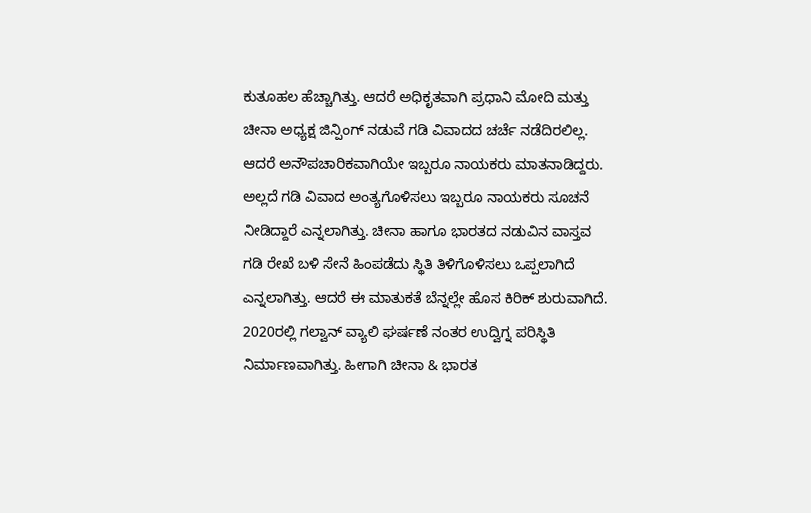ಕುತೂಹಲ ಹೆಚ್ಚಾಗಿತ್ತು. ಆದರೆ ಅಧಿಕೃತವಾಗಿ ಪ್ರಧಾನಿ ಮೋದಿ ಮತ್ತು ಚೀನಾ ಅಧ್ಯಕ್ಷ ಜಿನ್ಪಿಂಗ್ ನಡುವೆ ಗಡಿ ವಿವಾದದ ಚರ್ಚೆ ನಡೆದಿರಲಿಲ್ಲ. ಆದರೆ ಅನೌಪಚಾರಿಕವಾಗಿಯೇ ಇಬ್ಬರೂ ನಾಯಕರು ಮಾತನಾಡಿದ್ದರು. ಅಲ್ಲದೆ ಗಡಿ ವಿವಾದ ಅಂತ್ಯಗೊಳಿಸಲು ಇಬ್ಬರೂ ನಾಯಕರು ಸೂಚನೆ ನೀಡಿದ್ದಾರೆ ಎನ್ನಲಾಗಿತ್ತು. ಚೀನಾ ಹಾಗೂ ಭಾರತದ ನಡುವಿನ ವಾಸ್ತವ ಗಡಿ ರೇಖೆ ಬಳಿ ಸೇನೆ ಹಿಂಪಡೆದು ಸ್ಥಿತಿ ತಿಳಿಗೊಳಿಸಲು ಒಪ್ಪಲಾಗಿದೆ ಎನ್ನಲಾಗಿತ್ತು. ಆದರೆ ಈ ಮಾತುಕತೆ ಬೆನ್ನಲ್ಲೇ ಹೊಸ ಕಿರಿಕ್ ಶುರುವಾಗಿದೆ.
2020ರಲ್ಲಿ ಗಲ್ವಾನ್ ವ್ಯಾಲಿ ಘರ್ಷಣೆ ನಂತರ ಉದ್ವಿಗ್ನ ಪರಿಸ್ಥಿತಿ ನಿರ್ಮಾಣವಾಗಿತ್ತು. ಹೀಗಾಗಿ ಚೀನಾ & ಭಾರತ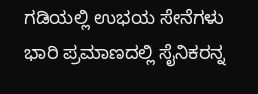ಗಡಿಯಲ್ಲಿ ಉಭಯ ಸೇನೆಗಳು ಭಾರಿ ಪ್ರಮಾಣದಲ್ಲಿ ಸೈನಿಕರನ್ನ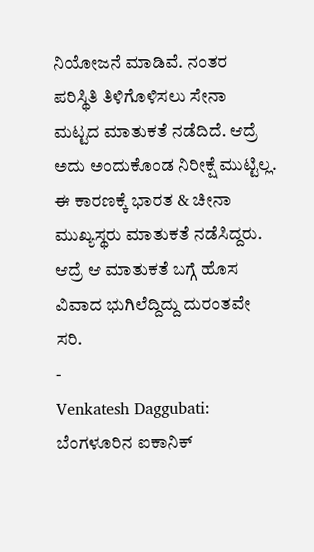ನಿಯೋಜನೆ ಮಾಡಿವೆ. ನಂತರ ಪರಿಸ್ಥಿತಿ ತಿಳಿಗೊಳಿಸಲು ಸೇನಾ ಮಟ್ಟದ ಮಾತುಕತೆ ನಡೆದಿದೆ. ಆದ್ರೆ ಅದು ಅಂದುಕೊಂಡ ನಿರೀಕ್ಷೆ ಮುಟ್ಟಿಲ್ಲ. ಈ ಕಾರಣಕ್ಕೆ ಭಾರತ & ಚೀನಾ ಮುಖ್ಯಸ್ಥರು ಮಾತುಕತೆ ನಡೆಸಿದ್ದರು. ಆದ್ರೆ ಆ ಮಾತುಕತೆ ಬಗ್ಗೆ ಹೊಸ ವಿವಾದ ಭುಗಿಲೆದ್ದಿದ್ದು ದುರಂತವೇ ಸರಿ.
-
Venkatesh Daggubati: ಬೆಂಗಳೂರಿನ ಐಕಾನಿಕ್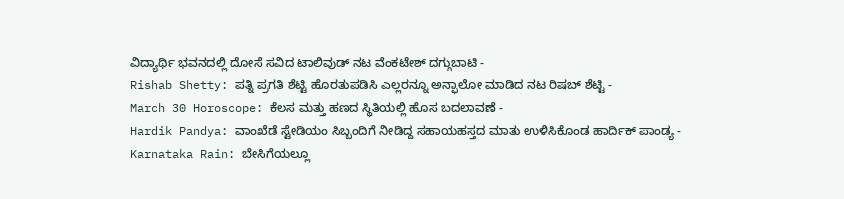ವಿದ್ಯಾರ್ಥಿ ಭವನದಲ್ಲಿ ದೋಸೆ ಸವಿದ ಟಾಲಿವುಡ್ ನಟ ವೆಂಕಟೇಶ್ ದಗ್ಗುಬಾಟಿ -
Rishab Shetty: ಪತ್ನಿ ಪ್ರಗತಿ ಶೆಟ್ಟಿ ಹೊರತುಪಡಿಸಿ ಎಲ್ಲರನ್ನೂ ಅನ್ಫಾಲೋ ಮಾಡಿದ ನಟ ರಿಷಬ್ ಶೆಟ್ಟಿ -
March 30 Horoscope: ಕೆಲಸ ಮತ್ತು ಹಣದ ಸ್ಥಿತಿಯಲ್ಲಿ ಹೊಸ ಬದಲಾವಣೆ -
Hardik Pandya: ವಾಂಖೆಡೆ ಸ್ಟೇಡಿಯಂ ಸಿಬ್ಬಂದಿಗೆ ನೀಡಿದ್ದ ಸಹಾಯಹಸ್ತದ ಮಾತು ಉಳಿಸಿಕೊಂಡ ಹಾರ್ದಿಕ್ ಪಾಂಡ್ಯ -
Karnataka Rain: ಬೇಸಿಗೆಯಲ್ಲೂ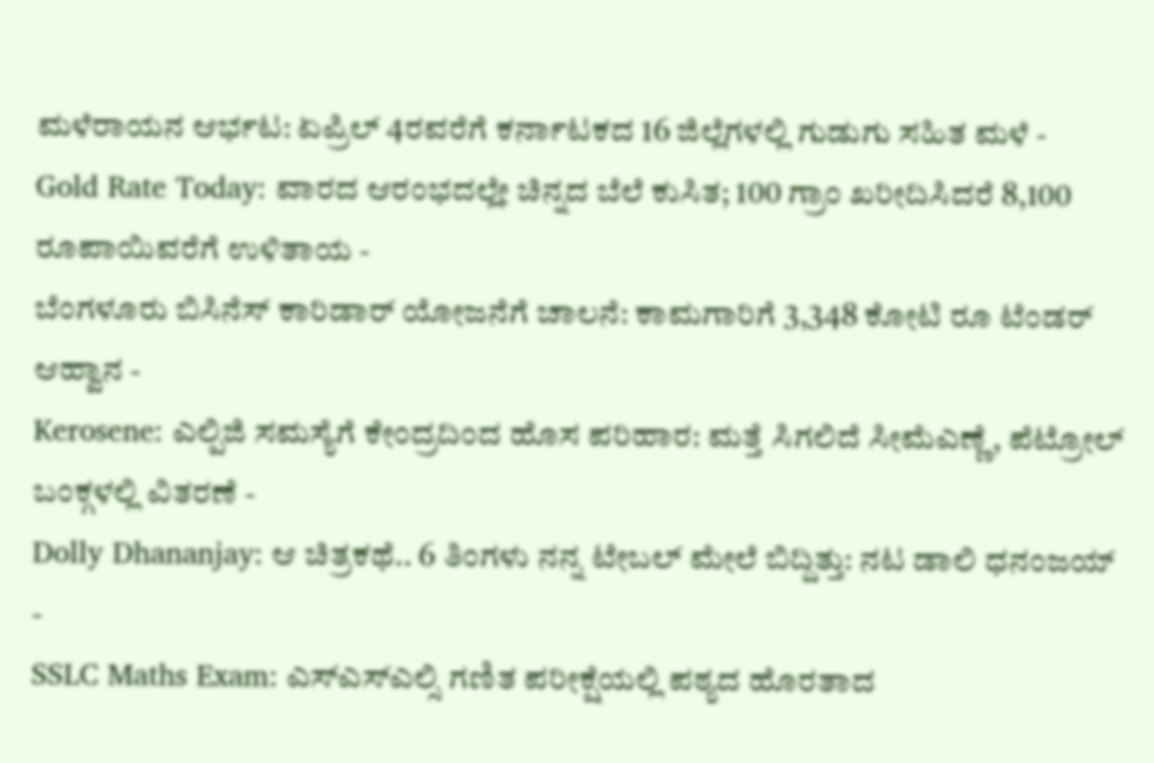ಮಳೆರಾಯನ ಆರ್ಭಟ: ಏಪ್ರಿಲ್ 4ರವರೆಗೆ ಕರ್ನಾಟಕದ 16 ಜಿಲ್ಲೆಗಳಲ್ಲಿ ಗುಡುಗು ಸಹಿತ ಮಳೆ -
Gold Rate Today: ವಾರದ ಆರಂಭದಲ್ಲೇ ಚಿನ್ನದ ಬೆಲೆ ಕುಸಿತ; 100 ಗ್ರಾಂ ಖರೀದಿಸಿದರೆ 8,100 ರೂಪಾಯಿವರೆಗೆ ಉಳಿತಾಯ -
ಬೆಂಗಳೂರು ಬಿಸಿನೆಸ್ ಕಾರಿಡಾರ್ ಯೋಜನೆಗೆ ಚಾಲನೆ: ಕಾಮಗಾರಿಗೆ 3,348 ಕೋಟಿ ರೂ ಟೆಂಡರ್ ಆಹ್ವಾನ -
Kerosene: ಎಲ್ಪಿಜಿ ಸಮಸ್ಯೆಗೆ ಕೇಂದ್ರದಿಂದ ಹೊಸ ಪರಿಹಾರ: ಮತ್ತೆ ಸಿಗಲಿದೆ ಸೀಮೆಎಣ್ಣೆ, ಪೆಟ್ರೋಲ್ ಬಂಕ್ಗಳಲ್ಲಿ ವಿತರಣೆ -
Dolly Dhananjay: ಆ ಚಿತ್ರಕಥೆ.. 6 ತಿಂಗಳು ನನ್ನ ಟೇಬಲ್ ಮೇಲೆ ಬಿದ್ದಿತ್ತು: ನಟ ಡಾಲಿ ಧನಂಜಯ್ -
SSLC Maths Exam: ಎಸ್ಎಸ್ಎಲ್ಸಿ ಗಣಿತ ಪರೀಕ್ಷೆಯಲ್ಲಿ ಪಠ್ಯದ ಹೊರತಾದ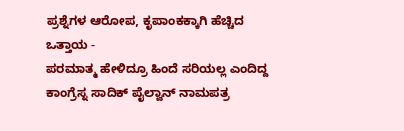ಪ್ರಶ್ನೆಗಳ ಆರೋಪ, ಕೃಪಾಂಕಕ್ಕಾಗಿ ಹೆಚ್ಚಿದ ಒತ್ತಾಯ -
ಪರಮಾತ್ಮ ಹೇಳಿದ್ರೂ ಹಿಂದೆ ಸರಿಯಲ್ಲ ಎಂದಿದ್ದ ಕಾಂಗ್ರೆಸ್ನ ಸಾದಿಕ್ ಪೈಲ್ವಾನ್ ನಾಮಪತ್ರ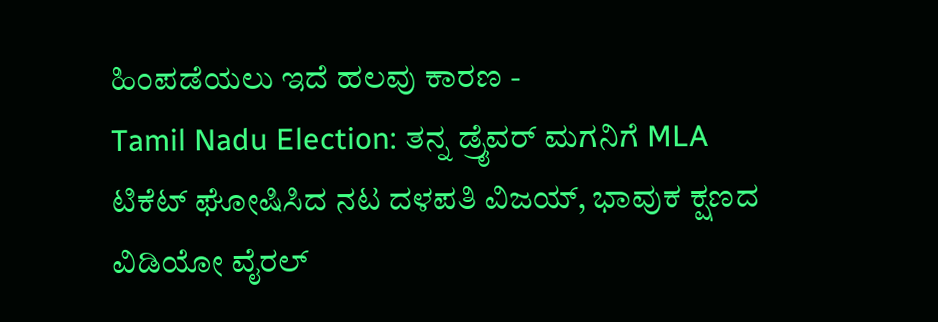ಹಿಂಪಡೆಯಲು ಇದೆ ಹಲವು ಕಾರಣ -
Tamil Nadu Election: ತನ್ನ ಡ್ರೈವರ್ ಮಗನಿಗೆ MLA ಟಿಕೆಟ್ ಘೋಷಿಸಿದ ನಟ ದಳಪತಿ ವಿಜಯ್, ಭಾವುಕ ಕ್ಷಣದ ವಿಡಿಯೋ ವೈರಲ್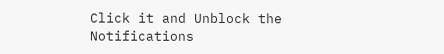Click it and Unblock the Notifications